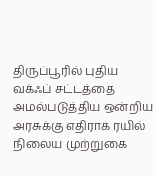திருப்பூரில் புதிய வக்ஃப் சட்டத்தை அமல்படுத்திய ஒன்றிய அரசுக்கு எதிராக ரயில் நிலைய முற்றுகை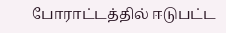போராட்டத்தில் ஈடுபட்ட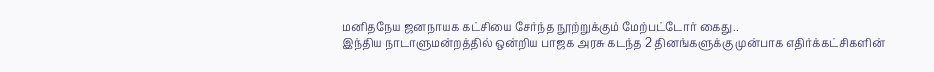மனிதநேய ஜனநாயக கட்சியை சேர்ந்த நூற்றுக்கும் மேற்பட்டோர் கைது..
இந்திய நாடாளுமன்றத்தில் ஒன்றிய பாஜக அரசு கடந்த 2 தினங்களுக்கு முன்பாக எதிர்க்கட்சிகளின்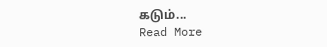கடும்...
Read More